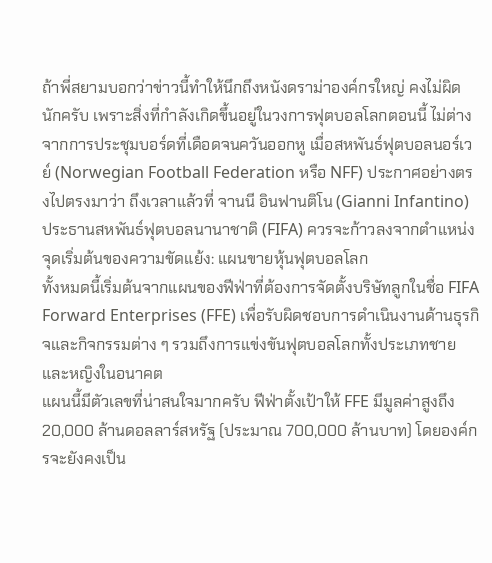ถ้าพี่สยามบอกว่าข่าวนี้ทำให้นึกถึงหนังดราม่าองค์กรใหญ่ คงไม่ผิดนักครับ เพราะสิ่งที่กำลังเกิดขึ้นอยู่ในวงการฟุตบอลโลกตอนนี้ ไม่ต่างจากการประชุมบอร์ดที่เดือดจนควันออกหู เมื่อสหพันธ์ฟุตบอลนอร์เวย์ (Norwegian Football Federation หรือ NFF) ประกาศอย่างตรงไปตรงมาว่า ถึงเวลาแล้วที่ จานนี อินฟานติโน (Gianni Infantino) ประธานสหพันธ์ฟุตบอลนานาชาติ (FIFA) ควรจะก้าวลงจากตำแหน่ง
จุดเริ่มต้นของความขัดแย้ง: แผนขายหุ้นฟุตบอลโลก
ทั้งหมดนี้เริ่มต้นจากแผนของฟีฟ่าที่ต้องการจัดตั้งบริษัทลูกในชื่อ FIFA Forward Enterprises (FFE) เพื่อรับผิดชอบการดำเนินงานด้านธุรกิจและกิจกรรมต่าง ๆ รวมถึงการแข่งขันฟุตบอลโลกทั้งประเภทชายและหญิงในอนาคต
แผนนี้มีตัวเลขที่น่าสนใจมากครับ ฟีฟ่าตั้งเป้าให้ FFE มีมูลค่าสูงถึง 20,000 ล้านดอลลาร์สหรัฐ (ประมาณ 700,000 ล้านบาท) โดยองค์กรจะยังคงเป็น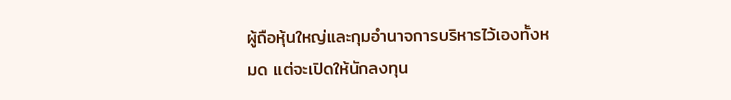ผู้ถือหุ้นใหญ่และกุมอำนาจการบริหารไว้เองทั้งหมด แต่จะเปิดให้นักลงทุน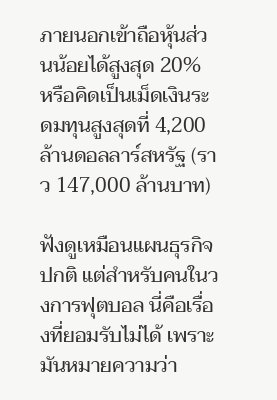ภายนอกเข้าถือหุ้นส่วนน้อยได้สูงสุด 20% หรือคิดเป็นเม็ดเงินระดมทุนสูงสุดที่ 4,200 ล้านดอลลาร์สหรัฐ (ราว 147,000 ล้านบาท)

ฟังดูเหมือนแผนธุรกิจปกติ แต่สำหรับคนในวงการฟุตบอล นี่คือเรื่องที่ยอมรับไม่ได้ เพราะมันหมายความว่า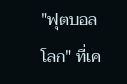"ฟุตบอลโลก" ที่เค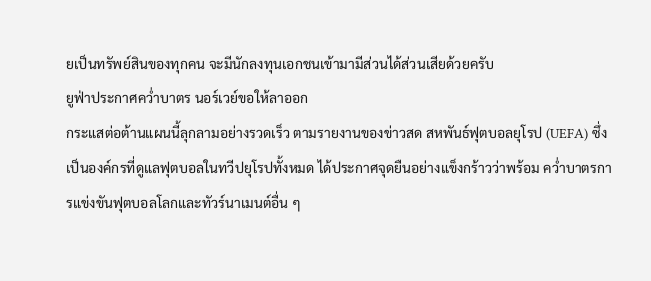ยเป็นทรัพย์สินของทุกคน จะมีนักลงทุนเอกชนเข้ามามีส่วนได้ส่วนเสียด้วยครับ
ยูฟ่าประกาศคว่ำบาตร นอร์เวย์ขอให้ลาออก
กระแสต่อต้านแผนนี้ลุกลามอย่างรวดเร็ว ตามรายงานของข่าวสด สหพันธ์ฟุตบอลยุโรป (UEFA) ซึ่งเป็นองค์กรที่ดูแลฟุตบอลในทวีปยุโรปทั้งหมด ได้ประกาศจุดยืนอย่างแข็งกร้าวว่าพร้อม คว่ำบาตรการแข่งขันฟุตบอลโลกและทัวร์นาเมนต์อื่น ๆ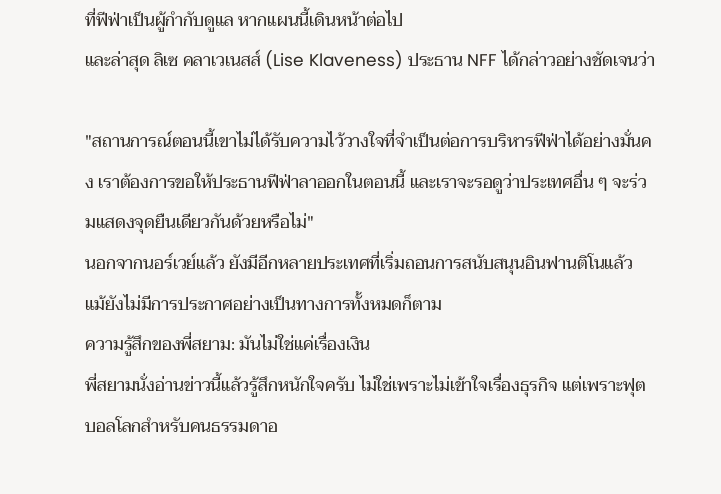ที่ฟีฟ่าเป็นผู้กำกับดูแล หากแผนนี้เดินหน้าต่อไป
และล่าสุด ลิเซ คลาเวเนสส์ (Lise Klaveness) ประธาน NFF ได้กล่าวอย่างชัดเจนว่า

"สถานการณ์ตอนนี้เขาไม่ได้รับความไว้วางใจที่จำเป็นต่อการบริหารฟีฟ่าได้อย่างมั่นคง เราต้องการขอให้ประธานฟีฟ่าลาออกในตอนนี้ และเราจะรอดูว่าประเทศอื่น ๆ จะร่วมแสดงจุดยืนเดียวกันด้วยหรือไม่"
นอกจากนอร์เวย์แล้ว ยังมีอีกหลายประเทศที่เริ่มถอนการสนับสนุนอินฟานติโนแล้ว แม้ยังไม่มีการประกาศอย่างเป็นทางการทั้งหมดก็ตาม
ความรู้สึกของพี่สยาม: มันไม่ใช่แค่เรื่องเงิน
พี่สยามนั่งอ่านข่าวนี้แล้วรู้สึกหนักใจครับ ไม่ใช่เพราะไม่เข้าใจเรื่องธุรกิจ แต่เพราะฟุตบอลโลกสำหรับคนธรรมดาอ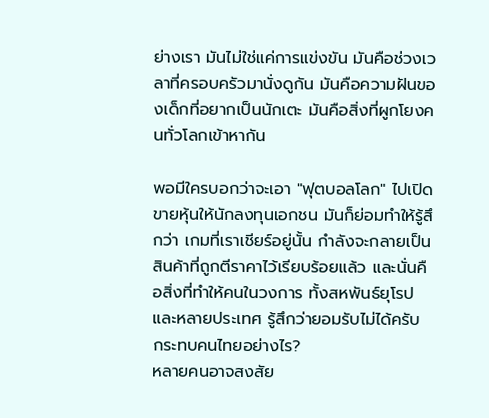ย่างเรา มันไม่ใช่แค่การแข่งขัน มันคือช่วงเวลาที่ครอบครัวมานั่งดูกัน มันคือความฝันของเด็กที่อยากเป็นนักเตะ มันคือสิ่งที่ผูกโยงคนทั่วโลกเข้าหากัน

พอมีใครบอกว่าจะเอา "ฟุตบอลโลก" ไปเปิดขายหุ้นให้นักลงทุนเอกชน มันก็ย่อมทำให้รู้สึกว่า เกมที่เราเชียร์อยู่นั้น กำลังจะกลายเป็นสินค้าที่ถูกตีราคาไว้เรียบร้อยแล้ว และนั่นคือสิ่งที่ทำให้คนในวงการ ทั้งสหพันธ์ยุโรปและหลายประเทศ รู้สึกว่ายอมรับไม่ได้ครับ
กระทบคนไทยอย่างไร?
หลายคนอาจสงสัย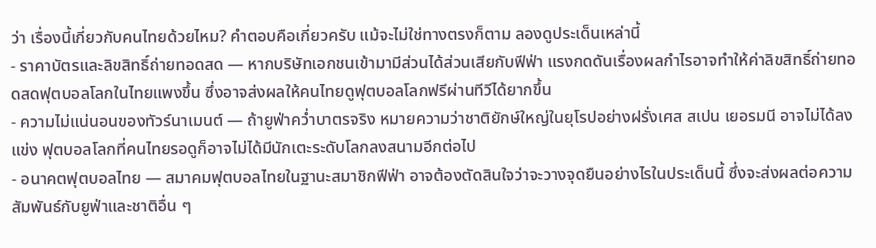ว่า เรื่องนี้เกี่ยวกับคนไทยด้วยไหม? คำตอบคือเกี่ยวครับ แม้จะไม่ใช่ทางตรงก็ตาม ลองดูประเด็นเหล่านี้
- ราคาบัตรและลิขสิทธิ์ถ่ายทอดสด — หากบริษัทเอกชนเข้ามามีส่วนได้ส่วนเสียกับฟีฟ่า แรงกดดันเรื่องผลกำไรอาจทำให้ค่าลิขสิทธิ์ถ่ายทอดสดฟุตบอลโลกในไทยแพงขึ้น ซึ่งอาจส่งผลให้คนไทยดูฟุตบอลโลกฟรีผ่านทีวีได้ยากขึ้น
- ความไม่แน่นอนของทัวร์นาเมนต์ — ถ้ายูฟ่าคว่ำบาตรจริง หมายความว่าชาติยักษ์ใหญ่ในยุโรปอย่างฝรั่งเศส สเปน เยอรมนี อาจไม่ได้ลงแข่ง ฟุตบอลโลกที่คนไทยรอดูก็อาจไม่ได้มีนักเตะระดับโลกลงสนามอีกต่อไป
- อนาคตฟุตบอลไทย — สมาคมฟุตบอลไทยในฐานะสมาชิกฟีฟ่า อาจต้องตัดสินใจว่าจะวางจุดยืนอย่างไรในประเด็นนี้ ซึ่งจะส่งผลต่อความสัมพันธ์กับยูฟ่าและชาติอื่น ๆ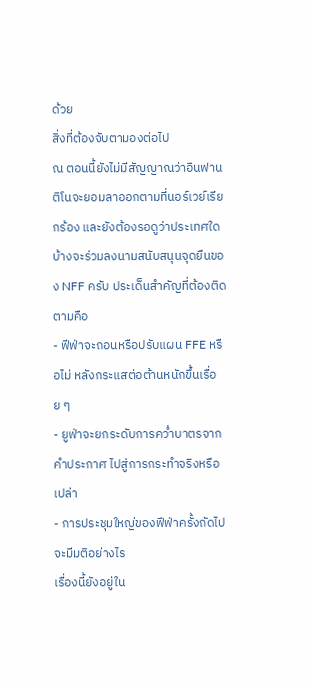ด้วย
สิ่งที่ต้องจับตามองต่อไป
ณ ตอนนี้ยังไม่มีสัญญาณว่าอินฟานติโนจะยอมลาออกตามที่นอร์เวย์เรียกร้อง และยังต้องรอดูว่าประเทศใดบ้างจะร่วมลงนามสนับสนุนจุดยืนของ NFF ครับ ประเด็นสำคัญที่ต้องติดตามคือ
- ฟีฟ่าจะถอนหรือปรับแผน FFE หรือไม่ หลังกระแสต่อต้านหนักขึ้นเรื่อย ๆ
- ยูฟ่าจะยกระดับการคว่ำบาตรจากคำประกาศ ไปสู่การกระทำจริงหรือเปล่า
- การประชุมใหญ่ของฟีฟ่าครั้งถัดไปจะมีมติอย่างไร
เรื่องนี้ยังอยู่ใน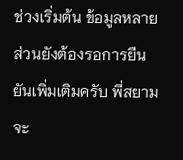ช่วงเริ่มต้น ข้อมูลหลายส่วนยังต้องรอการยืนยันเพิ่มเติมครับ พี่สยามจะ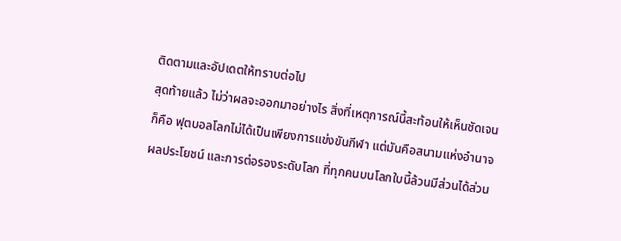ติดตามและอัปเดตให้ทราบต่อไป
สุดท้ายแล้ว ไม่ว่าผลจะออกมาอย่างไร สิ่งที่เหตุการณ์นี้สะท้อนให้เห็นชัดเจนก็คือ ฟุตบอลโลกไม่ได้เป็นเพียงการแข่งขันกีฬา แต่มันคือสนามแห่งอำนาจ ผลประโยชน์ และการต่อรองระดับโลก ที่ทุกคนบนโลกใบนี้ล้วนมีส่วนได้ส่วน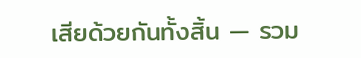เสียด้วยกันทั้งสิ้น — รวม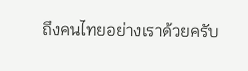ถึงคนไทยอย่างเราด้วยครับ